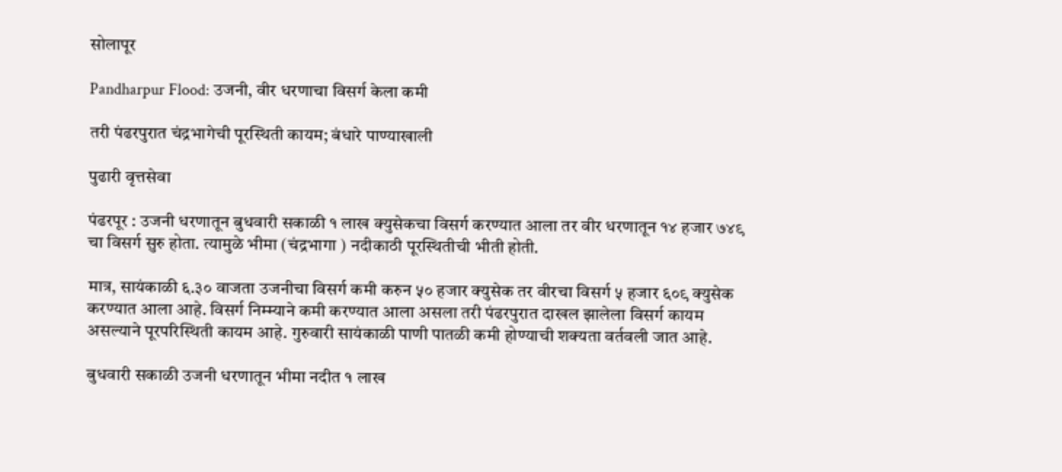सोलापूर

Pandharpur Flood: उजनी, वीर धरणाचा विसर्ग केला कमी

तरी पंढरपुरात चंद्रभागेची पूरस्थिती कायम; बंधारे पाण्याखाली

पुढारी वृत्तसेवा

पंढरपूर : उजनी धरणातून बुधवारी सकाळी १ लाख क्युसेकचा विसर्ग करण्यात आला तर वीर धरणातून १४ हजार ७४९ चा विसर्ग सुरु होता. त्यामुळे भीमा (चंद्रभागा ) नदीकाठी पूरस्थितीची भीती होती.

मात्र, सायंकाळी ६.३० वाजता उजनीचा विसर्ग कमी करुन ५० हजार क्युसेक तर वीरचा विसर्ग ५ हजार ६०९ क्युसेक करण्यात आला आहे. विसर्ग निम्म्या‍ने कमी करण्यात आला असला तरी पंढरपुरात दाखल झालेला विसर्ग कायम असल्याने पूरपरिस्थिती कायम आहे. गुरुवारी सायंकाळी पाणी पातळी कमी होण्याची शक्यता वर्तवली जात आहे.

बुधवारी सकाळी उजनी धरणातून भीमा नदीत १ लाख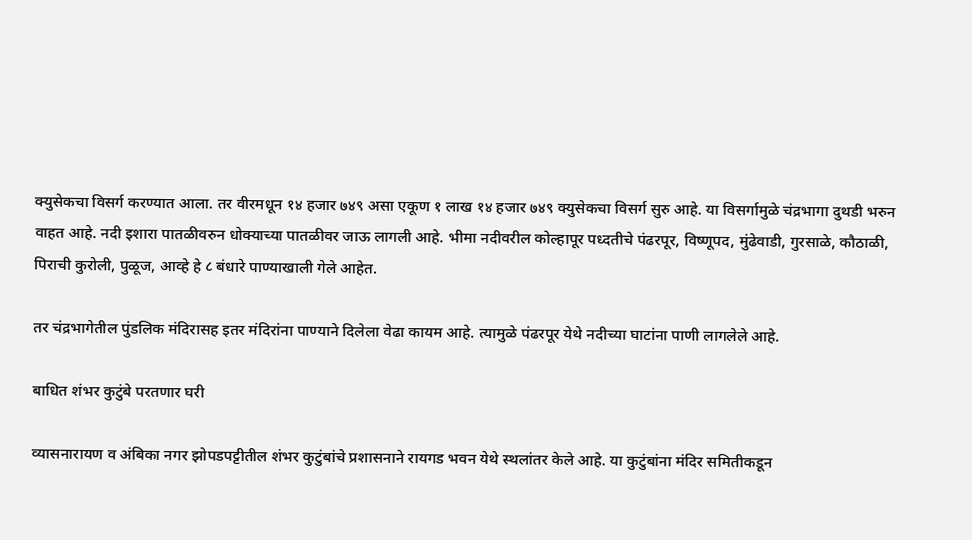क्युसेकचा विसर्ग करण्यात आला. तर वीरमधून १४ हजार ७४९ असा एकूण १ लाख १४ हजार ७४९ क्युसेकचा विसर्ग सुरु आहे. या विसर्गामुळे चंद्रभागा दुथडी भरुन वाहत आहे. नदी इशारा पातळीवरुन धोक्याच्या पातळीवर जाऊ लागली आहे. भीमा नदीवरील कोल्हापूर पध्दतीचे पंढरपूर, विष्णूपद, मुंढेवाडी, गुरसाळे, कौठाळी, पिराची कुरोली, पुळूज, आव्हे हे ८ बंधारे पाण्याखाली गेले आहेत.

तर चंद्रभागेतील पुंडलिक मंदिरासह इतर मंदिरांना पाण्याने दिलेला वेढा कायम आहे. त्यामुळे पंढरपूर येथे नदीच्या घाटांना पाणी लागलेले आहे.

बाधित शंभर कुटुंबे परतणार घरी

व्यासनारायण व अंबिका नगर झोपडपट्टी‌तील शंभर कुटुंबांचे प्रशासनाने रायगड भवन येथे स्थलांतर केले आहे. या कुटुंबांना मंदिर समितीकडून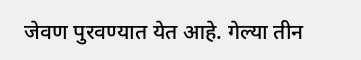जेवण पुरवण्यात येत आहे. गेल्‍या तीन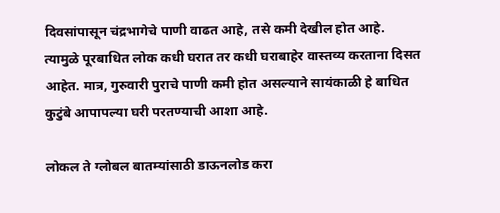दिवसांपासून चंद्रभागेचे पाणी वाढत आहे, तसे कमी देखील होत आहे. त्यामुळे पूरबाधित लोक कधी घरात तर कधी घराबाहेर वास्तव्य करताना दिसत आहेत. मात्र, गुरुवारी पुराचे पाणी कमी होत असल्याने सायंकाळी हे बाधित कुटुंबे आपापल्या घरी परतण्याची आशा आहे.

लोकल ते ग्लोबल बातम्यांसाठी डाऊनलोड करा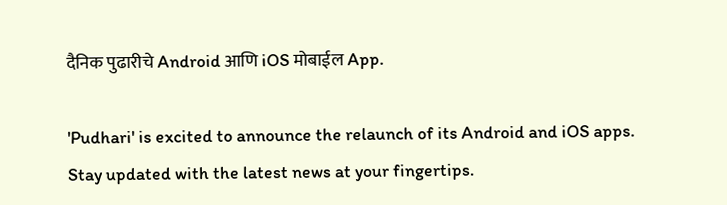दैनिक पुढारीचे Android आणि iOS मोबाईल App.

'Pudhari' is excited to announce the relaunch of its Android and iOS apps. Stay updated with the latest news at your fingertips.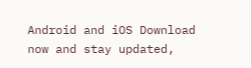Android and iOS Download now and stay updated,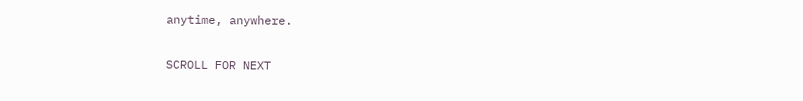anytime, anywhere.

SCROLL FOR NEXT